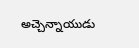అచ్చెన్నాయుడు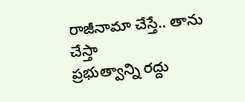రాజీనామా చేస్తే.. తాను చేస్తా
ప్రభుత్వాన్ని రద్దు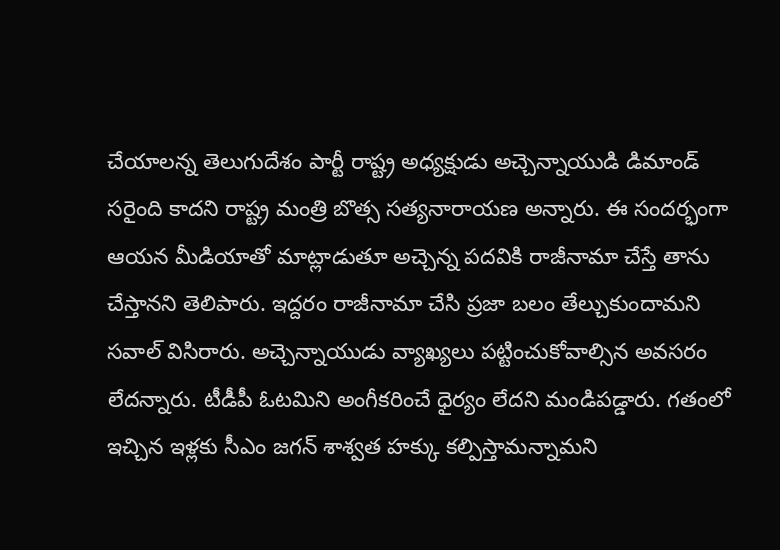చేయాలన్న తెలుగుదేశం పార్టీ రాష్ట్ర అధ్యక్షుడు అచ్చెన్నాయుడి డిమాండ్ సరైంది కాదని రాష్ట్ర మంత్రి బొత్స సత్యనారాయణ అన్నారు. ఈ సందర్భంగా ఆయన మీడియాతో మాట్లాడుతూ అచ్చెన్న పదవికి రాజీనామా చేస్తే తాను చేస్తానని తెలిపారు. ఇద్దరం రాజీనామా చేసి ప్రజా బలం తేల్చుకుందామని సవాల్ విసిరారు. అచ్చెన్నాయుడు వ్యాఖ్యలు పట్టించుకోవాల్సిన అవసరం లేదన్నారు. టీడీపీ ఓటమిని అంగీకరించే ధైర్యం లేదని మండిపడ్డారు. గతంలో ఇచ్చిన ఇళ్లకు సీఎం జగన్ శాశ్వత హక్కు కల్పిస్తామన్నామని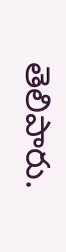తెలిపారు.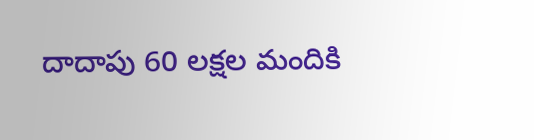దాదాపు 60 లక్షల మందికి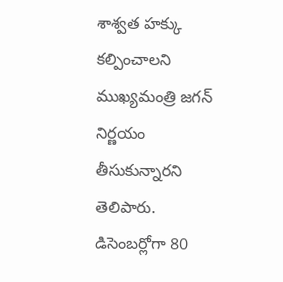శాశ్వత హక్కు కల్పించాలని ముఖ్యమంత్రి జగన్ నిర్ణయం తీసుకున్నారని తెలిపారు. డిసెంబర్లోగా 80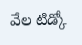వేల టిడ్కో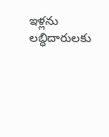ఇళ్లను లబ్ధిదారులకు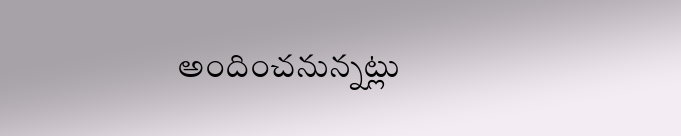అందించనున్నట్లు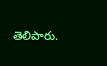తెలిపారు.